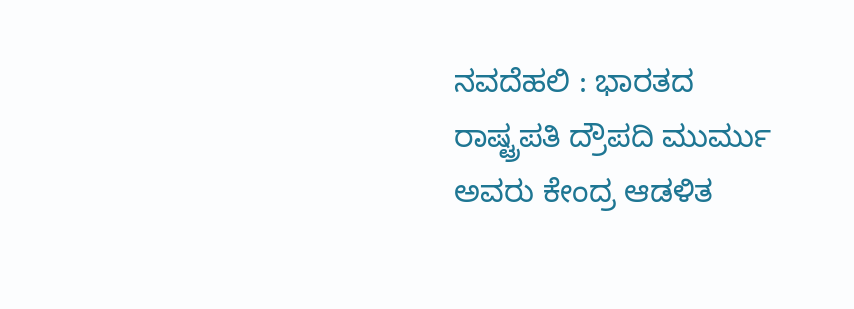ನವದೆಹಲಿ : ಭಾರತದ ರಾಷ್ಟ್ರಪತಿ ದ್ರೌಪದಿ ಮುರ್ಮು ಅವರು ಕೇಂದ್ರ ಆಡಳಿತ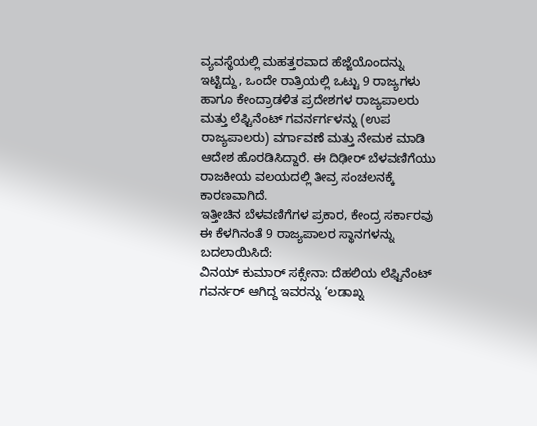ವ್ಯವಸ್ಥೆಯಲ್ಲಿ ಮಹತ್ತರವಾದ ಹೆಜ್ಜೆಯೊಂದನ್ನು ಇಟ್ಟಿದ್ದು, ಒಂದೇ ರಾತ್ರಿಯಲ್ಲಿ ಒಟ್ಟು 9 ರಾಜ್ಯಗಳು ಹಾಗೂ ಕೇಂದ್ರಾಡಳಿತ ಪ್ರದೇಶಗಳ ರಾಜ್ಯಪಾಲರು ಮತ್ತು ಲೆಫ್ಟಿನೆಂಟ್ ಗವರ್ನರ್ಗಳನ್ನು (ಉಪ ರಾಜ್ಯಪಾಲರು) ವರ್ಗಾವಣೆ ಮತ್ತು ನೇಮಕ ಮಾಡಿ ಆದೇಶ ಹೊರಡಿಸಿದ್ದಾರೆ. ಈ ದಿಢೀರ್ ಬೆಳವಣಿಗೆಯು ರಾಜಕೀಯ ವಲಯದಲ್ಲಿ ತೀವ್ರ ಸಂಚಲನಕ್ಕೆ ಕಾರಣವಾಗಿದೆ.
ಇತ್ತೀಚಿನ ಬೆಳವಣಿಗೆಗಳ ಪ್ರಕಾರ, ಕೇಂದ್ರ ಸರ್ಕಾರವು ಈ ಕೆಳಗಿನಂತೆ 9 ರಾಜ್ಯಪಾಲರ ಸ್ಥಾನಗಳನ್ನು ಬದಲಾಯಿಸಿದೆ:
ವಿನಯ್ ಕುಮಾರ್ ಸಕ್ಸೇನಾ: ದೆಹಲಿಯ ಲೆಫ್ಟಿನೆಂಟ್ ಗವರ್ನರ್ ಆಗಿದ್ದ ಇವರನ್ನು ‘ಲಡಾಖ್ನ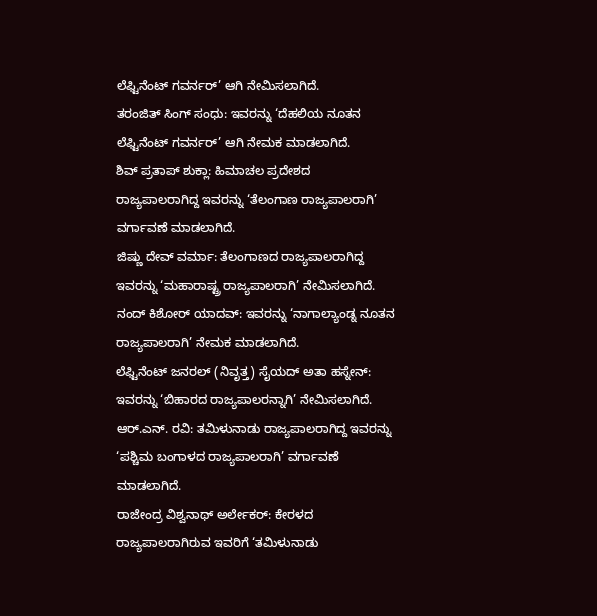ಲೆಫ್ಟಿನೆಂಟ್ ಗವರ್ನರ್’ ಆಗಿ ನೇಮಿಸಲಾಗಿದೆ.
ತರಂಜಿತ್ ಸಿಂಗ್ ಸಂಧು: ಇವರನ್ನು ‘ದೆಹಲಿಯ ನೂತನ ಲೆಫ್ಟಿನೆಂಟ್ ಗವರ್ನರ್’ ಆಗಿ ನೇಮಕ ಮಾಡಲಾಗಿದೆ.
ಶಿವ್ ಪ್ರತಾಪ್ ಶುಕ್ಲಾ: ಹಿಮಾಚಲ ಪ್ರದೇಶದ ರಾಜ್ಯಪಾಲರಾಗಿದ್ದ ಇವರನ್ನು ‘ತೆಲಂಗಾಣ ರಾಜ್ಯಪಾಲರಾಗಿ’ ವರ್ಗಾವಣೆ ಮಾಡಲಾಗಿದೆ.
ಜಿಷ್ಣು ದೇವ್ ವರ್ಮಾ: ತೆಲಂಗಾಣದ ರಾಜ್ಯಪಾಲರಾಗಿದ್ದ ಇವರನ್ನು ‘ಮಹಾರಾಷ್ಟ್ರ ರಾಜ್ಯಪಾಲರಾಗಿ’ ನೇಮಿಸಲಾಗಿದೆ.
ನಂದ್ ಕಿಶೋರ್ ಯಾದವ್: ಇವರನ್ನು ‘ನಾಗಾಲ್ಯಾಂಡ್ನ ನೂತನ ರಾಜ್ಯಪಾಲರಾಗಿ’ ನೇಮಕ ಮಾಡಲಾಗಿದೆ.
ಲೆಫ್ಟಿನೆಂಟ್ ಜನರಲ್ (ನಿವೃತ್ತ) ಸೈಯದ್ ಅತಾ ಹಸ್ನೇನ್: ಇವರನ್ನು ‘ಬಿಹಾರದ ರಾಜ್ಯಪಾಲರನ್ನಾಗಿ’ ನೇಮಿಸಲಾಗಿದೆ.
ಆರ್.ಎನ್. ರವಿ: ತಮಿಳುನಾಡು ರಾಜ್ಯಪಾಲರಾಗಿದ್ದ ಇವರನ್ನು ‘ಪಶ್ಚಿಮ ಬಂಗಾಳದ ರಾಜ್ಯಪಾಲರಾಗಿ’ ವರ್ಗಾವಣೆ ಮಾಡಲಾಗಿದೆ.
ರಾಜೇಂದ್ರ ವಿಶ್ವನಾಥ್ ಅರ್ಲೇಕರ್: ಕೇರಳದ ರಾಜ್ಯಪಾಲರಾಗಿರುವ ಇವರಿಗೆ ‘ತಮಿಳುನಾಡು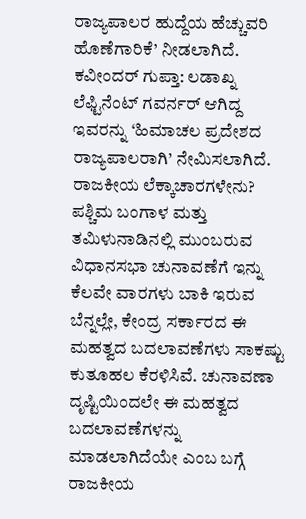ರಾಜ್ಯಪಾಲರ ಹುದ್ದೆಯ ಹೆಚ್ಚುವರಿ ಹೊಣೆಗಾರಿಕೆ’ ನೀಡಲಾಗಿದೆ.
ಕವೀಂದರ್ ಗುಪ್ತಾ: ಲಡಾಖ್ನ ಲೆಫ್ಟಿನೆಂಟ್ ಗವರ್ನರ್ ಆಗಿದ್ದ ಇವರನ್ನು ‘ಹಿಮಾಚಲ ಪ್ರದೇಶದ ರಾಜ್ಯಪಾಲರಾಗಿ’ ನೇಮಿಸಲಾಗಿದೆ.
ರಾಜಕೀಯ ಲೆಕ್ಕಾಚಾರಗಳೇನು?
ಪಶ್ಚಿಮ ಬಂಗಾಳ ಮತ್ತು ತಮಿಳುನಾಡಿನಲ್ಲಿ ಮುಂಬರುವ ವಿಧಾನಸಭಾ ಚುನಾವಣೆಗೆ ಇನ್ನು ಕೆಲವೇ ವಾರಗಳು ಬಾಕಿ ಇರುವ ಬೆನ್ನಲ್ಲೇ, ಕೇಂದ್ರ ಸರ್ಕಾರದ ಈ ಮಹತ್ವದ ಬದಲಾವಣೆಗಳು ಸಾಕಷ್ಟು ಕುತೂಹಲ ಕೆರಳಿಸಿವೆ. ಚುನಾವಣಾ ದೃಷ್ಟಿಯಿಂದಲೇ ಈ ಮಹತ್ವದ ಬದಲಾವಣೆಗಳನ್ನು ಮಾಡಲಾಗಿದೆಯೇ ಎಂಬ ಬಗ್ಗೆ ರಾಜಕೀಯ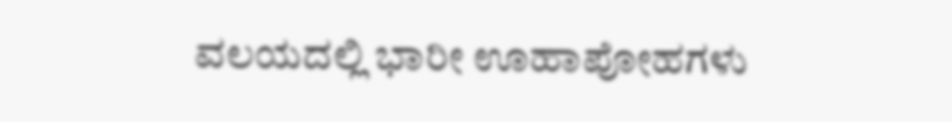ವಲಯದಲ್ಲಿ ಭಾರೀ ಊಹಾಪೋಹಗಳು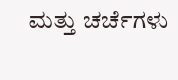ಮತ್ತು ಚರ್ಚೆಗಳು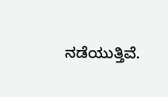ನಡೆಯುತ್ತಿವೆ.